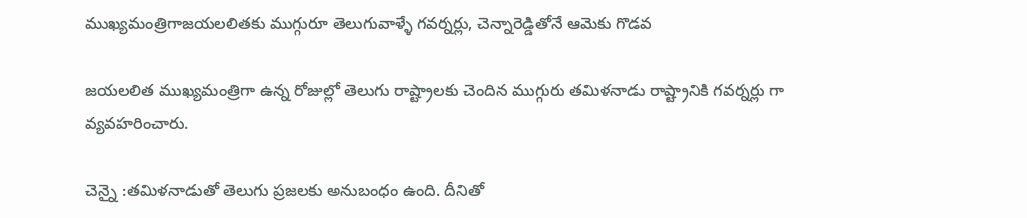ముఖ్యమంత్రిగాజయలలితకు ముగ్గురూ తెలుగువాళ్ళే గవర్నర్లు, చెన్నారెడ్డితోనే ఆమెకు గొడవ

జయలలిత ముఖ్యమంత్రిగా ఉన్న రోజుల్లో తెలుగు రాష్ట్రాలకు చెందిన ముగ్గురు తమిళనాడు రాష్ట్రానికి గవర్నర్లు గా వ్యవహరించారు.

చెన్నై :తమిళనాడుతో తెలుగు ప్రజలకు అనుబంధం ఉంది. దీనితో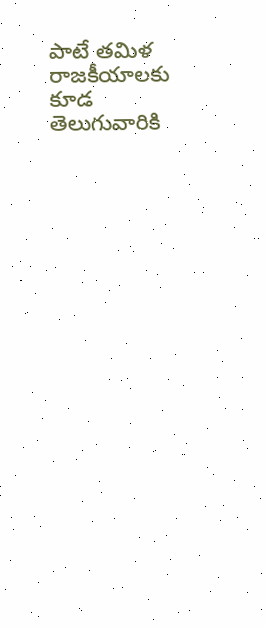పాటే తమిళ రాజకీయాలకు కూడ తెలుగువారికి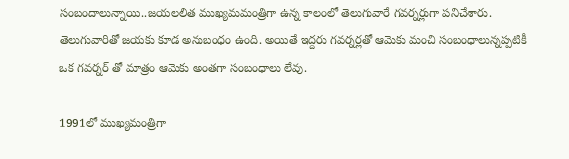సంబందాలున్నాయి..జయలలిత ముఖ్యమమంత్రిగా ఉన్న కాలంలో తెలుగువారే గవర్నర్లుగా పనిచేశారు. తెలుగువారితో జయకు కూడ అనుబంధం ఉంది. అయితే ఇద్దరు గవర్నర్లతో ఆమెకు మంచి సంబంధాలున్నప్పటికీ ఒక గవర్నర్ తో మాత్రం ఆమెకు అంతగా సంబంధాలు లేవు.

1991లో ముఖ్యమంత్రిగా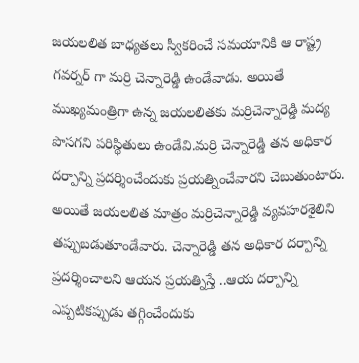జయలలిత బాధ్యతలు స్వీకరించే సమయానికి ఆ రాష్ట్ర గవర్నర్ గా మర్రి చెన్నారెడ్డి ఉండేవాడు. అయితే ముఖ్యమంత్రిగా ఉన్న జయలలితకు మర్రిచెన్నారెడ్డి మద్య పొసగని పరిస్థితులు ఉండేవి.మర్రి చెన్నారెడ్డి తన అధికార దర్పాన్ని ప్రదర్శించేందుకు ప్రయత్నించేవారని చెబుతుంటారు. అయితే జయలలిత మాత్రం మర్రిచెన్నారెడ్డి వ్యవహరశైలిని తప్పుబడుతూండేవారు. చెన్నారెడ్డి తన అధికార దర్పాన్ని ప్రదర్శించాలని ఆయన ప్రయత్నిస్తే ..ఆయ దర్పాన్ని ఎప్పటికప్పుడు తగ్గించేందుకు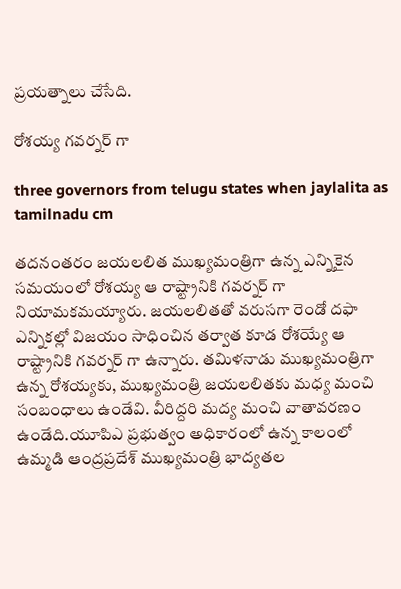ప్రయత్నాలు చేసేది.

రోశయ్య గవర్నర్ గా

three governors from telugu states when jaylalita as tamilnadu cm

తదనంతరం జయలలిత ముఖ్యమంత్రిగా ఉన్న ఎన్నికైన సమయంలో రోశయ్య ఆ రాష్ట్రానికి గవర్నర్ గా నియామకమయ్యారు. జయలలితతో వరుసగా రెండో దఫా ఎన్నికల్లో విజయం సాధించిన తర్వాత కూడ రోశయ్యే ఆ రాష్ట్రానికి గవర్నర్ గా ఉన్నారు. తమిళనాడు ముఖ్యమంత్రిగా ఉన్న రోశయ్యకు, ముఖ్యమంత్రి జయలలితకు మధ్య మంచి సంబంధాలు ఉండేవి. వీరిద్దరి మద్య మంచి వాతావరణం ఉండేది.యూపిఎ ప్రభుత్వం అధికారంలో ఉన్న కాలంలో ఉమ్మడి ఆంద్రప్రదేశ్ ముఖ్యమంత్రి భాద్యతల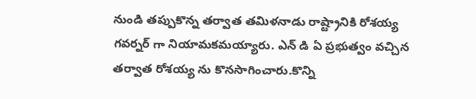నుండి తప్పుకొన్న తర్వాత తమిళనాడు రాష్ట్రానికి రోశయ్య గవర్నర్ గా నియామకమయ్యారు. ఎన్ డి ఏ ప్రభుత్వం వచ్చిన తర్వాత రోశయ్య ను కొనసాగించారు.కొన్ని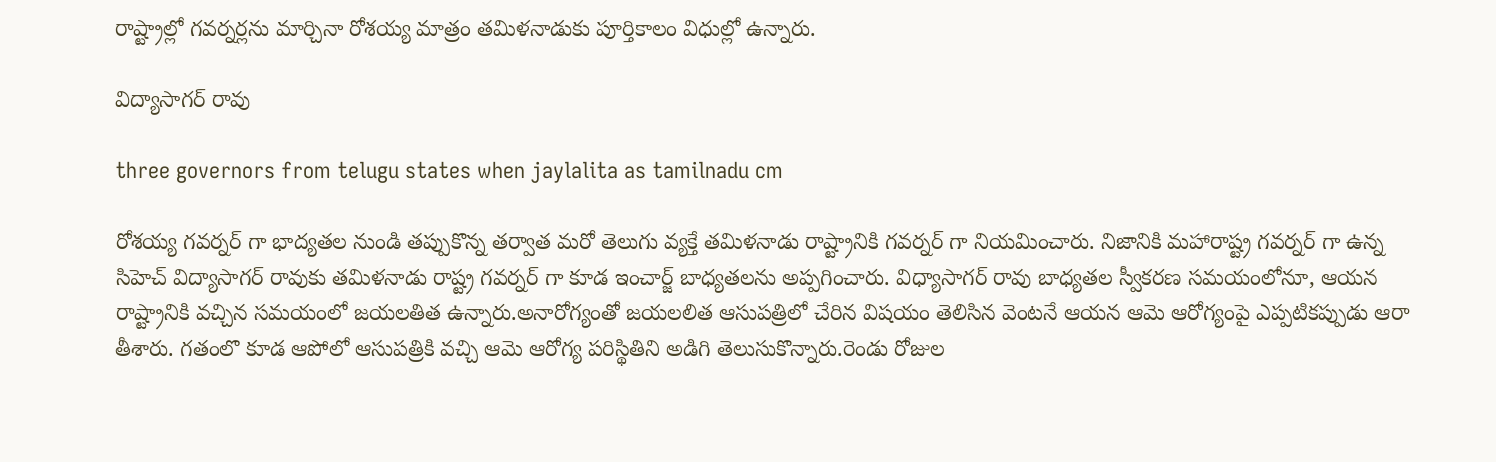రాష్ట్రాల్లో గవర్నర్లను మార్చినా రోశయ్య మాత్రం తమిళనాడుకు పూర్తికాలం విధుల్లో ఉన్నారు.

విద్యాసాగర్ రావు

three governors from telugu states when jaylalita as tamilnadu cm

రోశయ్య గవర్నర్ గా భాద్యతల నుండి తప్పుకొన్న తర్వాత మరో తెలుగు వ్యక్తే తమిళనాడు రాష్ట్రానికి గవర్నర్ గా నియమించారు. నిజానికి మహారాష్ట్ర గవర్నర్ గా ఉన్న సిహెచ్ విద్యాసాగర్ రావుకు తమిళనాడు రాష్ట్ర గవర్నర్ గా కూడ ఇంచార్జ్ బాధ్యతలను అప్పగించారు. విధ్యాసాగర్ రావు బాధ్యతల స్వీకరణ సమయంలోనూ, ఆయన రాష్ట్రానికి వచ్చిన సమయంలో జయలతిత ఉన్నారు.అనారోగ్యంతో జయలలిత ఆసుపత్రిలో చేరిన విషయం తెలిసిన వెంటనే ఆయన ఆమె ఆరోగ్యంపై ఎప్పటికప్పుడు ఆరా తీశారు. గతంలొ కూడ ఆపోలో ఆసుపత్రికి వచ్చి ఆమె ఆరోగ్య పరిస్థితిని అడిగి తెలుసుకొన్నారు.రెండు రోజుల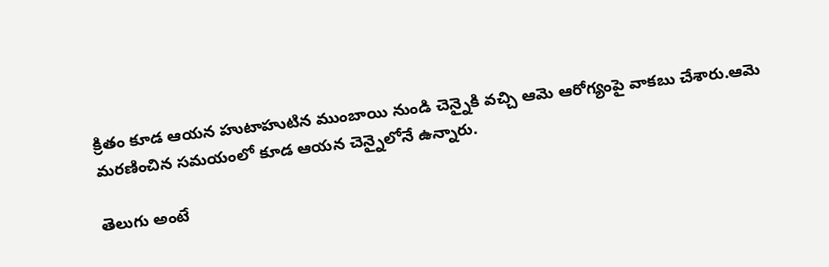క్రితం కూడ ఆయన హుటాహుటిన ముంబాయి నుండి చెన్నైకి వచ్చి ఆమె ఆరోగ్యంపై వాకబు చేశారు.ఆమె మరణించిన సమయంలో కూడ ఆయన చెన్నైలోనే ఉన్నారు.

తెలుగు అంటే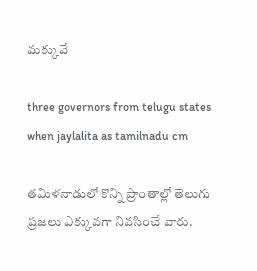మక్కువే

three governors from telugu states when jaylalita as tamilnadu cm

తమిళనాడులో కొన్ని ప్రాంతాల్లో తెలుగు ప్రజలు ఎక్కువగా నివసించే వారు.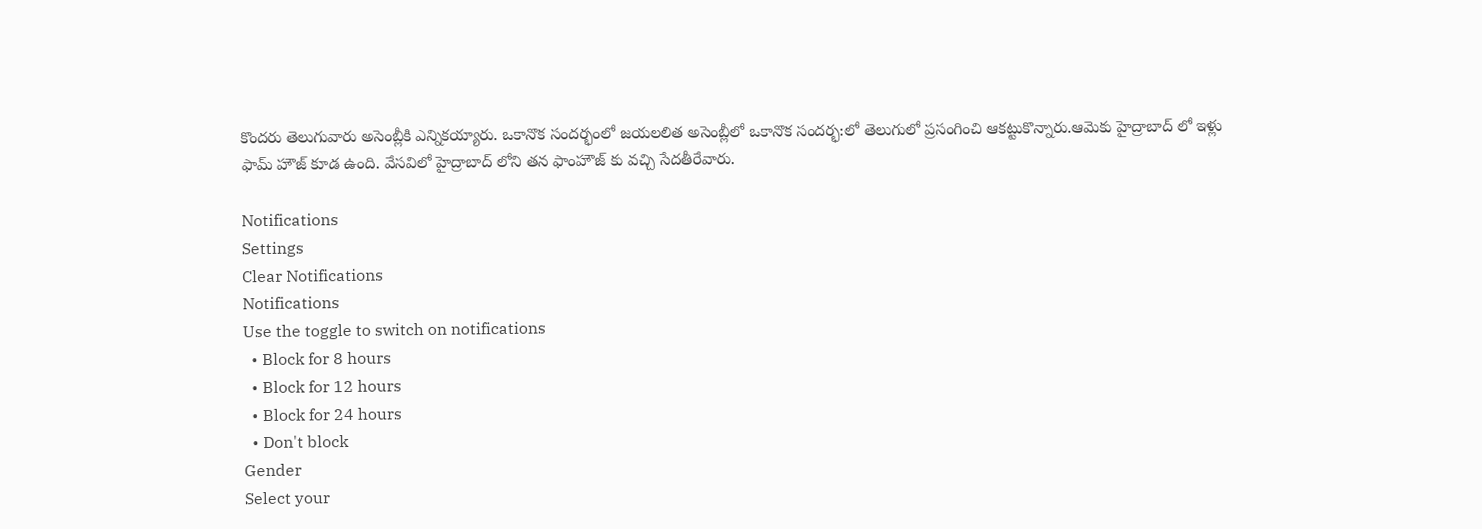కొందరు తెలుగువారు అసెంబ్లీకి ఎన్నికయ్యారు. ఒకానొక సందర్భంలో జయలలిత అసెంబ్లీలో ఒకానొక సందర్భ:లో తెలుగులో ప్రసంగించి ఆకట్టుకొన్నారు.ఆమెకు హైద్రాబాద్ లో ఇళ్లు ఫామ్ హౌజ్ కూడ ఉంది. వేసవిలో హైద్రాబాద్ లోని తన ఫాంహౌజ్ కు వచ్చి సేదతీరేవారు.

Notifications
Settings
Clear Notifications
Notifications
Use the toggle to switch on notifications
  • Block for 8 hours
  • Block for 12 hours
  • Block for 24 hours
  • Don't block
Gender
Select your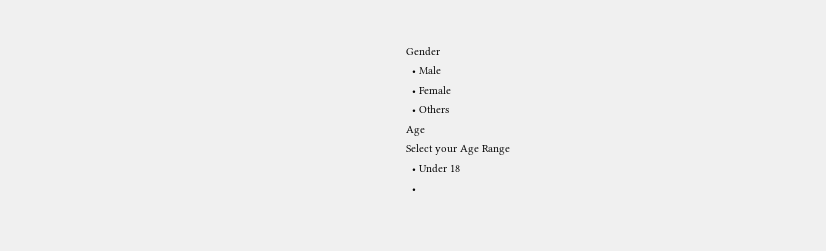Gender
  • Male
  • Female
  • Others
Age
Select your Age Range
  • Under 18
  •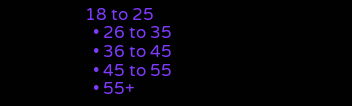18 to 25
  • 26 to 35
  • 36 to 45
  • 45 to 55
  • 55+